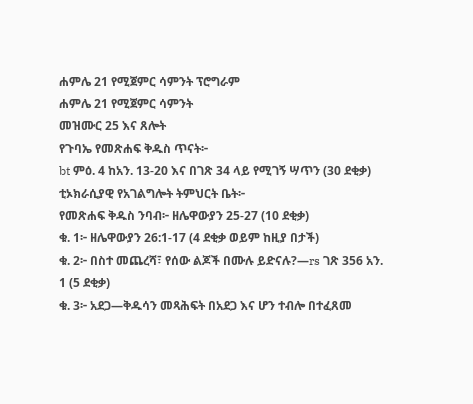ሐምሌ 21 የሚጀምር ሳምንት ፕሮግራም
ሐምሌ 21 የሚጀምር ሳምንት
መዝሙር 25 እና ጸሎት
የጉባኤ የመጽሐፍ ቅዱስ ጥናት፦
bt ምዕ. 4 ከአን. 13-20 እና በገጽ 34 ላይ የሚገኝ ሣጥን (30 ደቂቃ)
ቲኦክራሲያዊ የአገልግሎት ትምህርት ቤት፦
የመጽሐፍ ቅዱስ ንባብ፦ ዘሌዋውያን 25-27 (10 ደቂቃ)
ቁ. 1፦ ዘሌዋውያን 26:1-17 (4 ደቂቃ ወይም ከዚያ በታች)
ቁ. 2፦ በስተ መጨረሻ፣ የሰው ልጆች በሙሉ ይድናሉ?—rs ገጽ 356 አን. 1 (5 ደቂቃ)
ቁ. 3፦ አደጋ—ቅዱሳን መጻሕፍት በአደጋ እና ሆን ተብሎ በተፈጸመ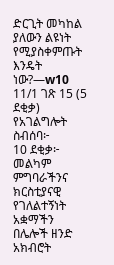ድርጊት መካከል ያለውን ልዩነት የሚያስቀምጡት እንዴት ነው?—w10 11/1 ገጽ 15 (5 ደቂቃ)
የአገልግሎት ስብሰባ፦
10 ደቂቃ፦ መልካም ምግባራችንና ክርስቲያናዊ የገለልተኝነት አቋማችን በሌሎች ዘንድ አክብሮት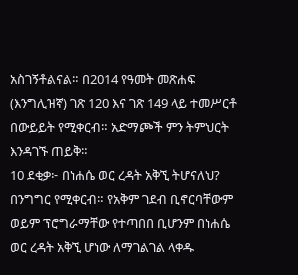አስገኝቶልናል። በ2014 የዓመት መጽሐፍ (እንግሊዝኛ) ገጽ 120 እና ገጽ 149 ላይ ተመሥርቶ በውይይት የሚቀርብ። አድማጮች ምን ትምህርት እንዳገኙ ጠይቅ።
10 ደቂቃ፦ በነሐሴ ወር ረዳት አቅኚ ትሆናለህ? በንግግር የሚቀርብ። የአቅም ገደብ ቢኖርባቸውም ወይም ፕሮግራማቸው የተጣበበ ቢሆንም በነሐሴ ወር ረዳት አቅኚ ሆነው ለማገልገል ላቀዱ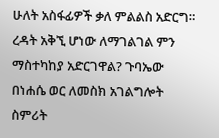ሁለት አስፋፊዎች ቃለ ምልልስ አድርግ። ረዳት አቅኚ ሆነው ለማገልገል ምን ማስተካከያ አድርገዋል? ጉባኤው በነሐሴ ወር ለመስክ አገልግሎት ስምሪት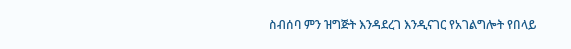ስብሰባ ምን ዝግጅት እንዳደረገ እንዲናገር የአገልግሎት የበላይ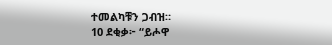ተመልካቹን ጋብዝ።
10 ደቂቃ፦ “ይሖዋ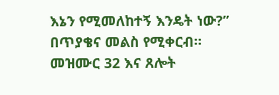እኔን የሚመለከተኝ እንዴት ነው?” በጥያቄና መልስ የሚቀርብ።
መዝሙር 32 እና ጸሎት